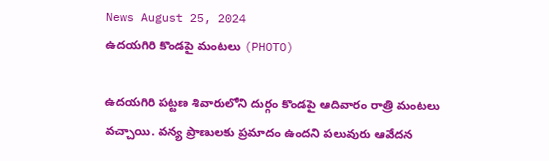News August 25, 2024
ఉదయగిరి కొండపై మంటలు (PHOTO)

ఉదయగిరి పట్టణ శివారులోని దుర్గం కొండపై ఆదివారం రాత్రి మంటలు వచ్చాయి. వన్య ప్రాణులకు ప్రమాదం ఉందని పలువురు ఆవేదన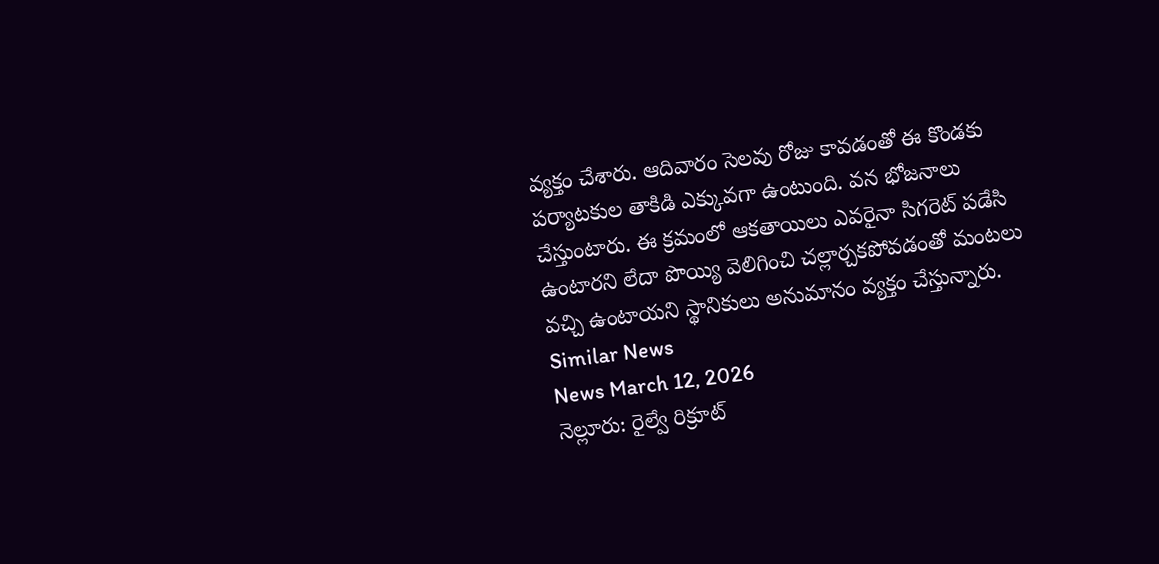వ్యక్తం చేశారు. ఆదివారం సెలవు రోజు కావడంతో ఈ కొండకు పర్యాటకుల తాకిడి ఎక్కువగా ఉంటుంది. వన భోజనాలు చేస్తుంటారు. ఈ క్రమంలో ఆకతాయిలు ఎవరైనా సిగరెట్ పడేసి ఉంటారని లేదా పొయ్యి వెలిగించి చల్లార్చకపోవడంతో మంటలు వచ్చి ఉంటాయని స్థానికులు అనుమానం వ్యక్తం చేస్తున్నారు.
Similar News
News March 12, 2026
నెల్లూరు: రైల్వే రిక్రూట్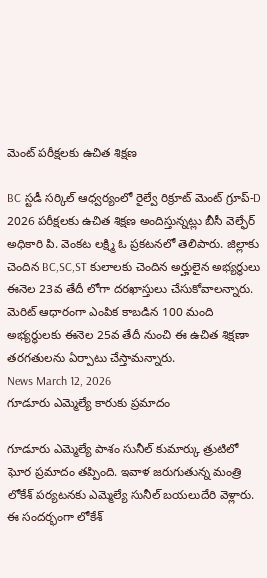మెంట్ పరీక్షలకు ఉచిత శిక్షణ

BC స్టడీ సర్కిల్ ఆధ్వర్యంలో రైల్వే రిక్రూట్ మెంట్ గ్రూప్-D 2026 పరీక్షలకు ఉచిత శిక్షణ అందిస్తున్నట్లు బీసీ వెల్ఫేర్ అధికారి పి. వెంకట లక్ష్మి ఓ ప్రకటనలో తెలిపారు. జిల్లాకు చెందిన BC,SC,ST కులాలకు చెందిన అర్హులైన అభ్యర్థులు ఈనెల 23వ తేదీ లోగా దరఖాస్తులు చేసుకోవాలన్నారు. మెరిట్ ఆధారంగా ఎంపిక కాబడిన 100 మంది అభ్యర్థులకు ఈనెల 25వ తేదీ నుంచి ఈ ఉచిత శిక్షణా తరగతులను ఏర్పాటు చేస్తామన్నారు.
News March 12, 2026
గూడూరు ఎమ్మెల్యే కారుకు ప్రమాదం

గూడూరు ఎమ్మెల్యే పాశం సునీల్ కుమార్కు త్రుటిలో ఘోర ప్రమాదం తప్పింది. ఇవాళ జరుగుతున్న మంత్రి లోకేశ్ పర్యటనకు ఎమ్మెల్యే సునీల్ బయలుదేరి వెళ్లారు. ఈ సందర్భంగా లోకేశ్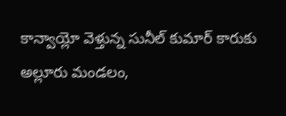కాన్వాయ్లో వెళ్తున్న సునీల్ కుమార్ కారుకు అల్లూరు మండలం,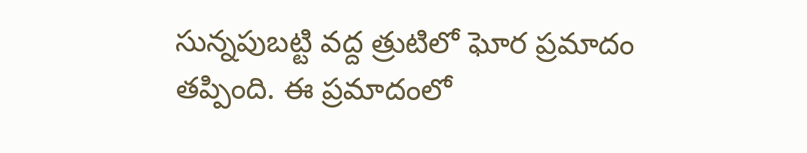సున్నపుబట్టి వద్ద త్రుటిలో ఘోర ప్రమాదం తప్పింది. ఈ ప్రమాదంలో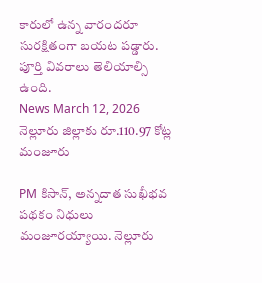కారులో ఉన్న వారందరూ సురక్షితంగా బయట పడ్డారు. పూర్తి వివరాలు తెలియాల్సి ఉంది.
News March 12, 2026
నెల్లూరు జిల్లాకు రూ.110.97 కోట్ల మంజూరు

PM కిసాన్, అన్నదాత సుఖీభవ పథకం నిధులు మంజూరయ్యాయి. నెల్లూరు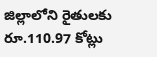జిల్లాలోని రైతులకు రూ.110.97 కోట్లు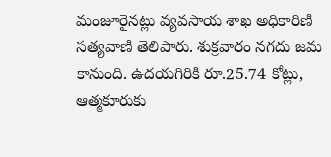మంజూరైనట్లు వ్యవసాయ శాఖ అధికారిణి సత్యవాణి తెలిపారు. శుక్రవారం నగదు జమ కానుంది. ఉదయగిరికి రూ.25.74 కోట్లు, ఆత్మకూరుకు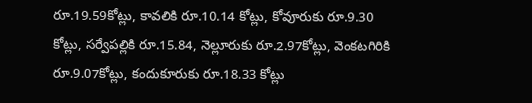రూ.19.59కోట్లు, కావలికి రూ.10.14 కోట్లు, కోవూరుకు రూ.9.30 కోట్లు, సర్వేపల్లికి రూ.15.84, నెల్లూరుకు రూ.2.97కోట్లు, వెంకటగిరికి రూ.9.07కోట్లు, కందుకూరుకు రూ.18.33 కోట్లు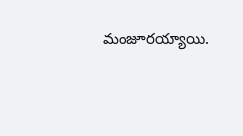మంజూరయ్యాయి.